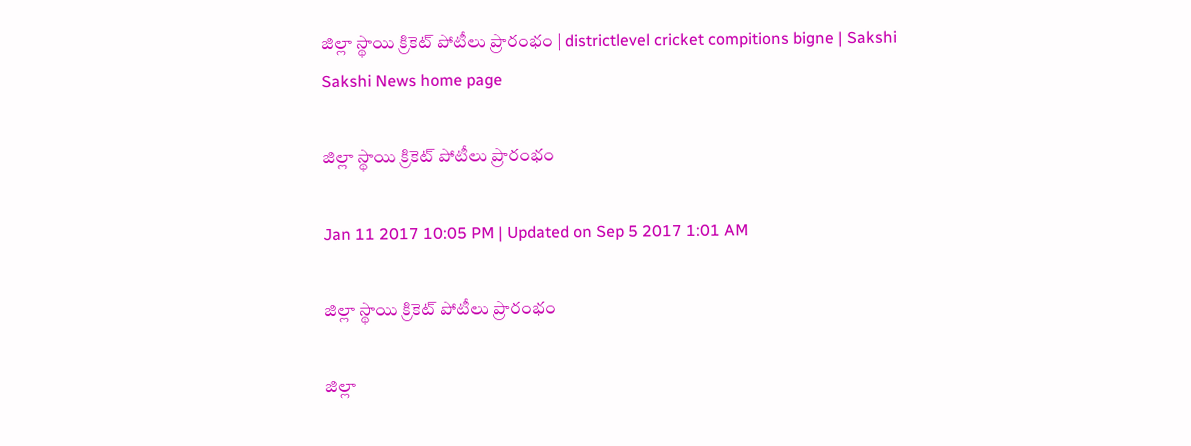జిల్లా స్థాయి క్రికెట్‌ పోటీలు ప్రారంభం | districtlevel cricket compitions bigne | Sakshi
Sakshi News home page

జిల్లా స్థాయి క్రికెట్‌ పోటీలు ప్రారంభం

Jan 11 2017 10:05 PM | Updated on Sep 5 2017 1:01 AM

జిల్లా స్థాయి క్రికెట్‌ పోటీలు ప్రారంభం

జిల్లా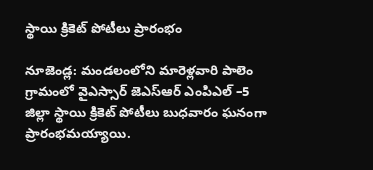స్థాయి క్రికెట్‌ పోటీలు ప్రారంభం

నూజెండ్ల: మండలంలోని మారెళ్లవారి పాలెం గ్రామంలో వైఎస్సార్‌ జెఎస్‌ఆర్‌ ఎంపిఎల్‌ –5 జిల్లా స్థాయి క్రికెట్‌ పోటీలు బుధవారం ఘనంగా ప్రారంభమయ్యాయి.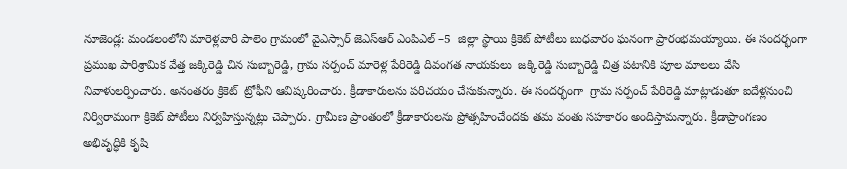నూజెండ్ల: మండలంలోని మారెళ్లవారి పాలెం గ్రామంలో వైఎస్సార్‌ జెఎస్‌ఆర్‌ ఎంపిఎల్‌ –5  జిల్లా స్థాయి క్రికెట్‌ పోటీలు బుధవారం ఘనంగా ప్రారంభమయ్యాయి. ఈ సందర్భంగా ప్రముఖ పారిశ్రామిక వేత్త జక్కిరెడ్డి చిన సుబ్బారెడ్డి, గ్రామ సర్పంచ్‌ మారెళ్ల పేరిరెడ్డి దివంగత నాయకులు  జక్కిరెడ్డి సుబ్బారెడ్డి చిత్ర పటానికి పూల మాలలు వేసి నివాళులర్పించారు. అనంతరం క్రికెట్‌  ట్రోఫీని ఆవిష్కరించారు. క్రీడాకారులను పరిచయం చేసుకున్నారు. ఈ సందర్భంగా  గ్రామ సర్పంచ్‌ పేరిరెడ్డి మాట్లాడుతూ ఐదేళ్లనుంచి నిర్విరామంగా క్రికెట్‌ పోటీలు నిర్వహిస్తున్నట్లు చెప్పారు. గ్రామీణ ప్రాంతంలో క్రీడాకారులను ప్రోత్సహించేందకు తమ వంతు సహకారం అందిస్తామన్నారు. క్రీడాప్రాంగణం అభివృద్ధికి కృషి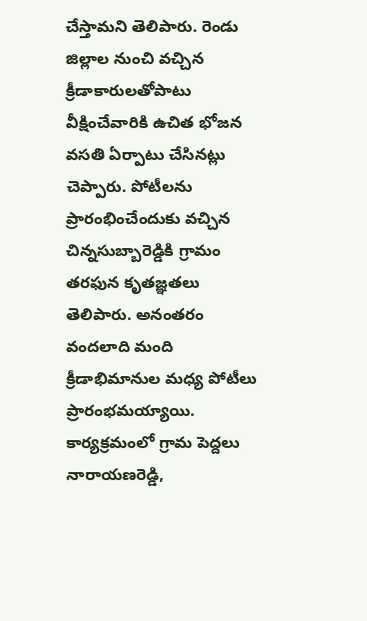చేస్తామని తెలిపారు. రెండు జిల్లాల నుంచి వచ్చిన క్రీడాకారులతోపాటు వీక్షించేవారికి ఉచిత భోజన వసతి ఏర్పాటు చేసినట్లు చెప్పారు. పోటీలను ప్రారంభించేందుకు వచ్చిన చిన్నసుబ్బారెడ్డికి గ్రామం తరఫున కృతజ్ఞతలు తెలిపారు. అనంతరం వందలాది మంది క్రీడాభిమానుల మధ్య పోటీలు ప్రారంభమయ్యాయి. కార్యక్రమంలో గ్రామ పెద్దలు నారాయణరెడ్డి,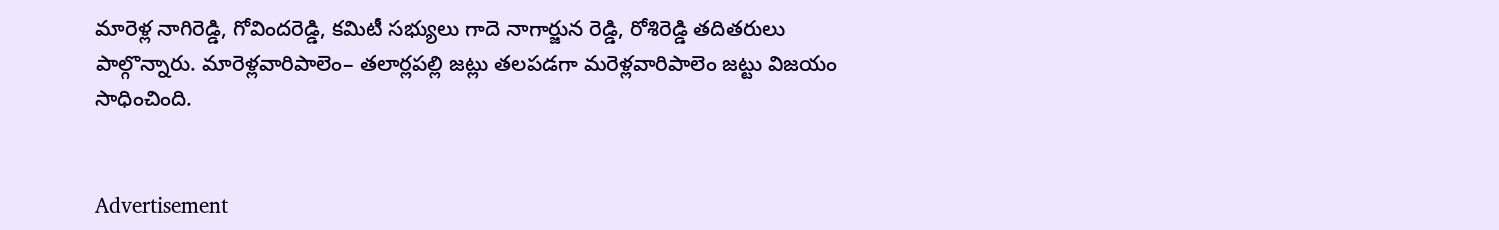మారెళ్ల నాగిరెడ్డి, గోవిందరెడ్డి, కమిటీ సభ్యులు గాదె నాగార్జున రెడ్డి, రోశిరెడ్డి తదితరులు పాల్గొన్నారు. మారెళ్లవారిపాలెం– తలార్లపల్లి జట్లు తలపడగా మరెళ్లవారిపాలెం జట్టు విజయం సాధించింది.


Advertisement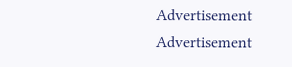Advertisement
Advertisement